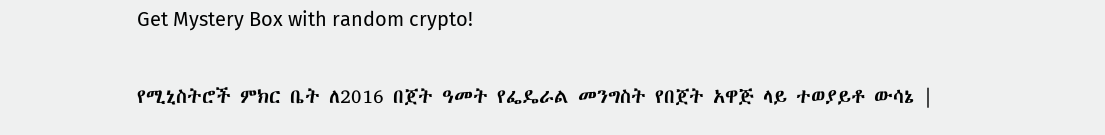Get Mystery Box with random crypto!

የሚኒስትሮች ምክር ቤት ለ2016 በጀት ዓመት የፌዴራል መንግስት የበጀት አዋጅ ላይ ተወያይቶ ውሳኔ |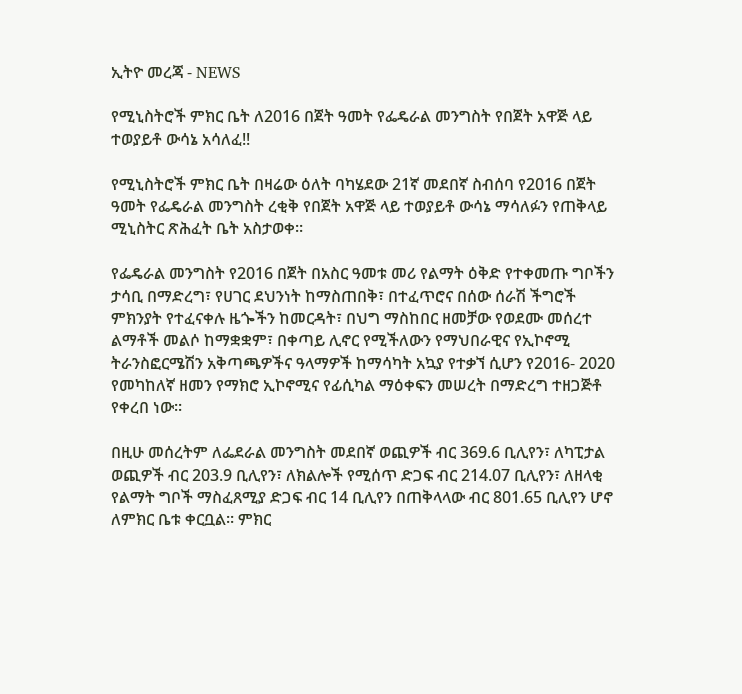ኢትዮ መረጃ - NEWS

የሚኒስትሮች ምክር ቤት ለ2016 በጀት ዓመት የፌዴራል መንግስት የበጀት አዋጅ ላይ ተወያይቶ ውሳኔ አሳለፈ!!

የሚኒስትሮች ምክር ቤት በዛሬው ዕለት ባካሄደው 21ኛ መደበኛ ስብሰባ የ2016 በጀት ዓመት የፌዴራል መንግስት ረቂቅ የበጀት አዋጅ ላይ ተወያይቶ ውሳኔ ማሳለፉን የጠቅላይ ሚኒስትር ጽሕፈት ቤት አስታወቀ።

የፌዴራል መንግስት የ2016 በጀት በአስር ዓመቱ መሪ የልማት ዕቅድ የተቀመጡ ግቦችን ታሳቢ በማድረግ፣ የሀገር ደህንነት ከማስጠበቅ፣ በተፈጥሮና በሰው ሰራሽ ችግሮች ምክንያት የተፈናቀሉ ዜጐችን ከመርዳት፣ በህግ ማስከበር ዘመቻው የወደሙ መሰረተ ልማቶች መልሶ ከማቋቋም፣ በቀጣይ ሊኖር የሚችለውን የማህበራዊና የኢኮኖሚ ትራንስፎርሜሽን አቅጣጫዎችና ዓላማዎች ከማሳካት አኳያ የተቃኘ ሲሆን የ2016- 2020 የመካከለኛ ዘመን የማክሮ ኢኮኖሚና የፊሲካል ማዕቀፍን መሠረት በማድረግ ተዘጋጅቶ የቀረበ ነው፡፡

በዚሁ መሰረትም ለፌደራል መንግስት መደበኛ ወጪዎች ብር 369.6 ቢሊየን፣ ለካፒታል ወጪዎች ብር 203.9 ቢሊየን፣ ለክልሎች የሚሰጥ ድጋፍ ብር 214.07 ቢሊየን፣ ለዘላቂ የልማት ግቦች ማስፈጸሚያ ድጋፍ ብር 14 ቢሊየን በጠቅላላው ብር 801.65 ቢሊየን ሆኖ ለምክር ቤቱ ቀርቧል፡፡ ምክር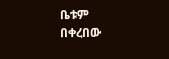ቤቱም በቀረበው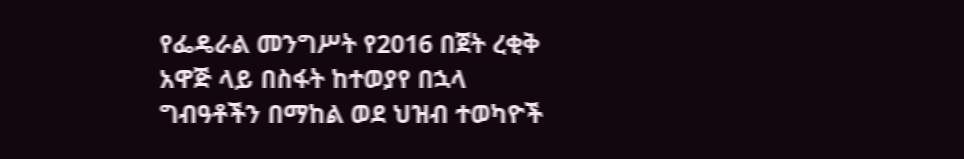የፌዴራል መንግሥት የ2016 በጀት ረቂቅ አዋጅ ላይ በስፋት ከተወያየ በኋላ ግብዓቶችን በማከል ወደ ህዝብ ተወካዮች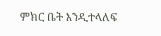ምክር ቤት እንዲተላለፍ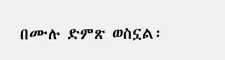በሙሉ ድምጽ ወስኗል፡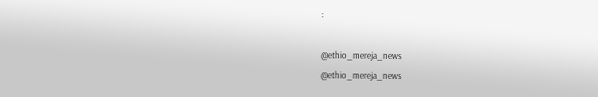፡

@ethio_mereja_news
@ethio_mereja_news